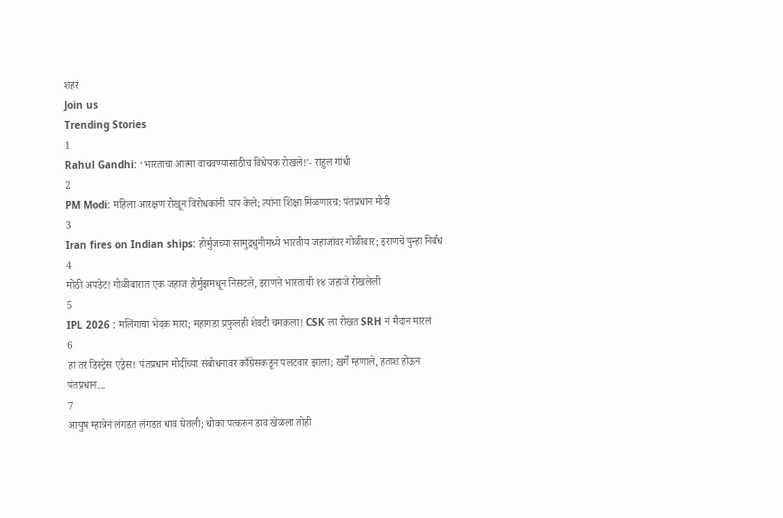शहरं
Join us
Trending Stories
1
Rahul Gandhi: ‘भारताचा आत्मा वाचवण्यासाठीच विधेयक रोखले!’- राहुल गांधी
2
PM Modi: महिला आरक्षण रोखून विरोधकांनी पाप केले; त्यांना शिक्षा मिळणारच: पंतप्रधान मोदी
3
Iran fires on Indian ships: होर्मुजच्या सामुद्रधुनीमध्ये भारतीय जहाजांवर गोळीबार; इराणचे पुन्हा निर्बंध
4
मोठी अपडेट! गोळीबारात एक जहाज होर्मुझमधून निसटले, इराणने भारताची १४ जहाजे रोखलेली
5
IPL 2026 : मलिंगाचा भेदक मारा; महागडा प्रफुलही शेवटी चमकला! CSK ला रोखत SRH नं मैदान मारलं
6
हा तर डिस्ट्रेस एड्रेस! पंतप्रधान मोदींच्या संबोधनावर काँग्रेसकडून पलटवार झाला; खर्गे म्हणाले, हताश होऊन पंतप्रधान...
7
आयुष म्हात्रेनं लंगडत लंगडत धाव घेतली; धोका पत्करुन डाव खेळला तोही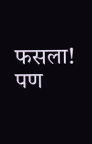फसला! पण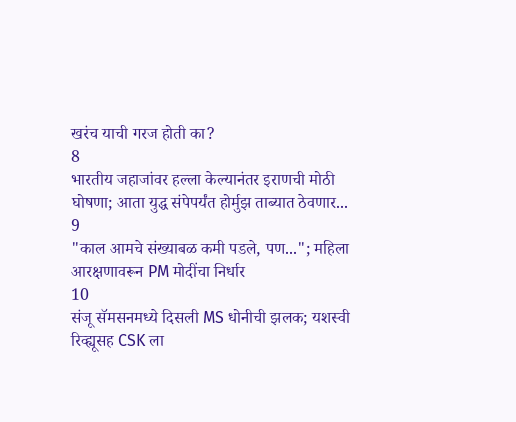खरंच याची गरज होती का?
8
भारतीय जहाजांवर हल्ला केल्यानंतर इराणची मोठी घोषणा; आता युद्ध संपेपर्यंत होर्मुझ ताब्यात ठेवणार...
9
"काल आमचे संख्याबळ कमी पडले, पण..."; महिला आरक्षणावरून PM मोदींचा निर्धार
10
संजू सॅमसनमध्ये दिसली MS धोनीची झलक; यशस्वी रिव्ह्यूसह CSK ला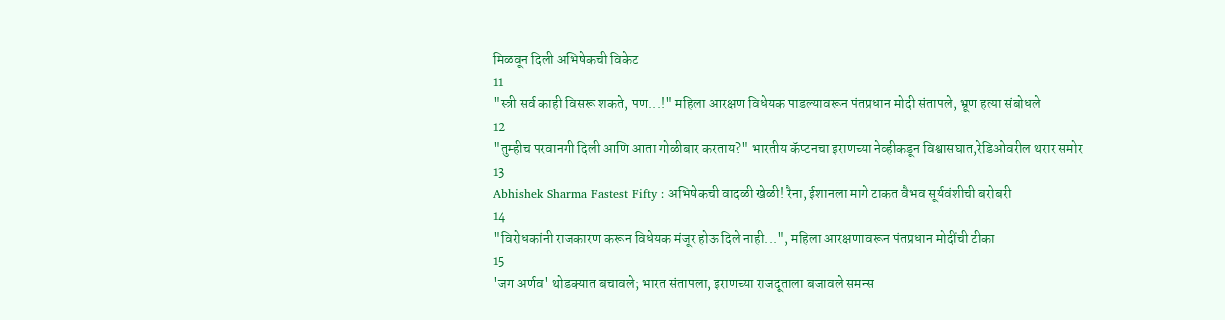मिळवून दिली अभिषेकची विकेट
11
"स्त्री सर्व काही विसरू शकते, पण...!" महिला आरक्षण विधेयक पाडल्यावरून पंतप्रधान मोदी संतापले, भ्रूण हत्या संबोधले
12
"तुम्हीच परवानगी दिली आणि आता गोळीबार करताय?" भारतीय कॅप्टनचा इराणच्या नेव्हीकडून विश्वासघात,रेडिओवरील थरार समोर
13
Abhishek Sharma Fastest Fifty : अभिषेकची वादळी खेळी! रैना, ईशानला मागे टाकत वैभव सूर्यवंशीची बरोबरी
14
"विरोधकांनी राजकारण करून विधेयक मंजूर होऊ दिले नाही...", महिला आरक्षणावरून पंतप्रधान मोदींची टीका
15
'जग अर्णव' थोडक्यात बचावले; भारत संतापला, इराणच्या राजदूताला बजावले समन्स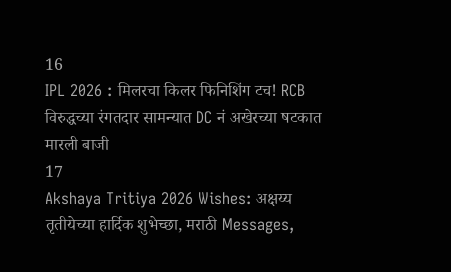16
IPL 2026 : मिलरचा किलर फिनिशिंग टच! RCB विरुद्धच्या रंगतदार सामन्यात DC नं अखेरच्या षटकात मारली बाजी
17
Akshaya Tritiya 2026 Wishes: अक्षय्य तृतीयेच्या हार्दिक शुभेच्छा, मराठी Messages,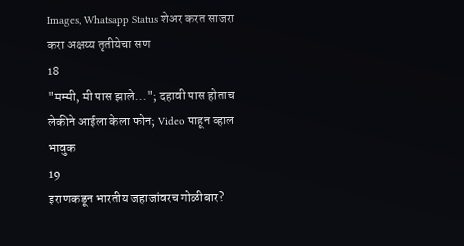Images, Whatsapp Status शेअर करत साजरा करा अक्षय्य तृतीयेचा सण
18
"मम्मी, मी पास झाले..."; दहावी पास होताच लेकीने आईला केला फोन; Video पाहून व्हाल भावुक
19
इराणकडून भारतीय जहाजांवरच गोळीबार?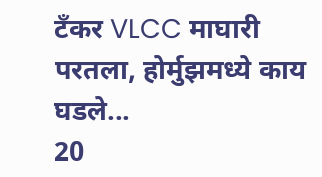टँकर VLCC माघारी परतला, होर्मुझमध्ये काय घडले...
20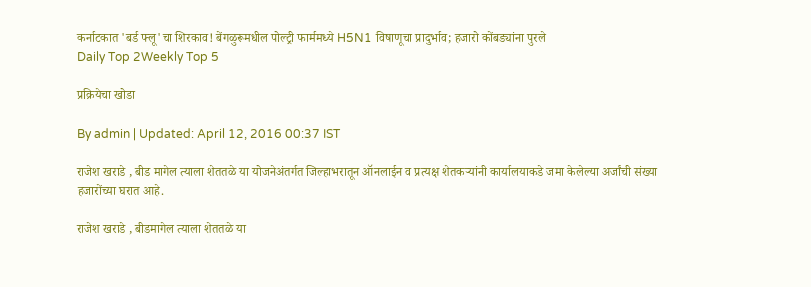कर्नाटकात 'बर्ड फ्लू'चा शिरकाव! बेंगळुरूमधील पोल्ट्री फार्ममध्ये H5N1 विषाणूचा प्रादुर्भाव; हजारो कोंबड्यांना पुरले
Daily Top 2Weekly Top 5

प्रक्रियेचा खोडा

By admin | Updated: April 12, 2016 00:37 IST

राजेश खराडे , बीड मागेल त्याला शेततळे या योजनेअंतर्गत जिल्हाभरातून ऑनलाईन व प्रत्यक्ष शेतकऱ्यांनी कार्यालयाकडे जमा केलेल्या अर्जांची संख्या हजारोंच्या घरात आहे.

राजेश खराडे , बीडमागेल त्याला शेततळे या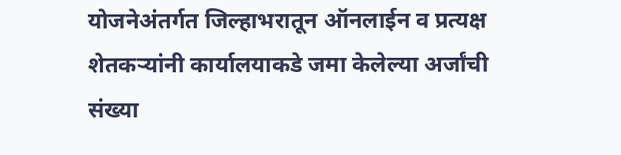योजनेअंतर्गत जिल्हाभरातून ऑनलाईन व प्रत्यक्ष शेतकऱ्यांनी कार्यालयाकडे जमा केलेल्या अर्जांची संख्या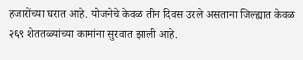हजारोंच्या घरात आहे. योजनेचे केवळ तीन दिवस उरले असताना जिल्ह्यात केवळ २६९ शेततळ्यांच्या कामांना सुरवात झाली आहे.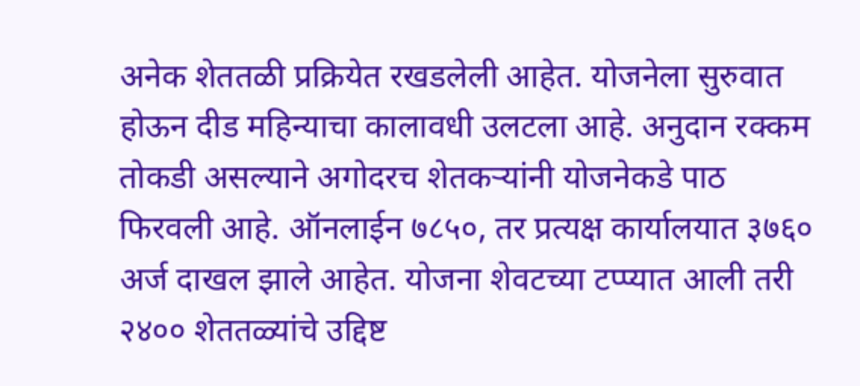अनेक शेततळी प्रक्रियेत रखडलेली आहेत. योजनेला सुरुवात होऊन दीड महिन्याचा कालावधी उलटला आहे. अनुदान रक्कम तोकडी असल्याने अगोदरच शेतकऱ्यांनी योजनेकडे पाठ फिरवली आहे. ऑनलाईन ७८५०, तर प्रत्यक्ष कार्यालयात ३७६० अर्ज दाखल झाले आहेत. योजना शेवटच्या टप्प्यात आली तरी २४०० शेततळ्यांचे उद्दिष्ट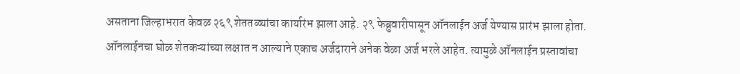असताना जिल्हाभरात केवळ २६९ शेततळ्यांचा कार्यारंभ झाला आहे. २९ फेब्रुवारीपासून ऑनलाईन अर्ज येण्यास प्रारंभ झाला होता. ऑनलाईनचा घोळ शेतकऱ्यांच्या लक्षात न आल्याने एकाच अर्जदाराने अनेक वेळा अर्ज भरले आहेत. त्यामुळे ऑनलाईन प्रस्तावांचा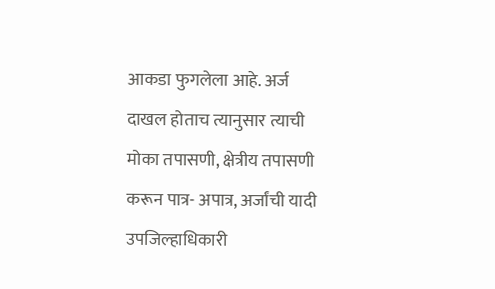आकडा फुगलेला आहे. अर्ज दाखल होताच त्यानुसार त्याची मोका तपासणी, क्षेत्रीय तपासणी करून पात्र- अपात्र, अर्जांची यादी उपजिल्हाधिकारी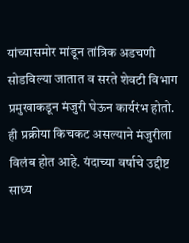यांच्यासमोर मांडून तांत्रिक अडचणी सोडविल्या जातात व सरते शेवटी विभाग प्रमुखाकडून मंजुरी घेऊन कार्यरंभ होतो. ही प्रक्रीया किचकट असल्याने मंजुरीला विलंब होत आहे. यंदाच्या वर्षाचे उद्दीष्ट साध्य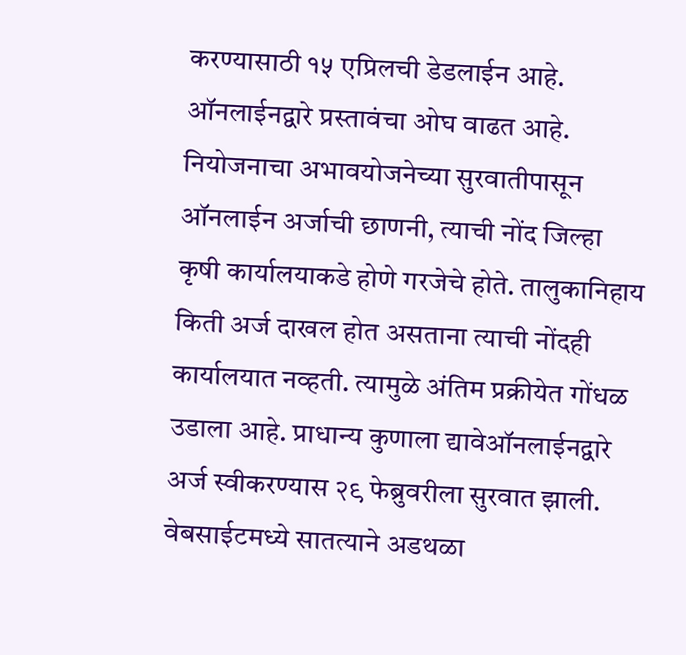करण्यासाठी १५ एप्रिलची डेडलाईन आहे. ऑनलाईनद्वारे प्रस्तावंचा ओघ वाढत आहे. नियोजनाचा अभावयोजनेच्या सुरवातीपासून ऑनलाईन अर्जाची छाणनी, त्याची नोंद जिल्हा कृषी कार्यालयाकडे होणे गरजेचे होते. तालुकानिहाय किती अर्ज दाखल होत असताना त्याची नोंदही कार्यालयात नव्हती. त्यामुळे अंतिम प्रक्रीयेत गोंधळ उडाला आहे. प्राधान्य कुणाला द्यावेऑनलाईनद्वारे अर्ज स्वीकरण्यास २९ फेब्रुवरीला सुरवात झाली. वेबसाईटमध्ये सातत्याने अडथळा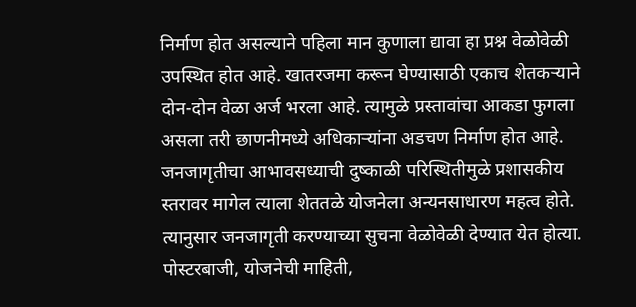निर्माण होत असल्याने पहिला मान कुणाला द्यावा हा प्रश्न वेळोवेळी उपस्थित होत आहे. खातरजमा करून घेण्यासाठी एकाच शेतकऱ्याने दोन-दोन वेळा अर्ज भरला आहे. त्यामुळे प्रस्तावांचा आकडा फुगला असला तरी छाणनीमध्ये अधिकाऱ्यांना अडचण निर्माण होत आहे. जनजागृतीचा आभावसध्याची दुष्काळी परिस्थितीमुळे प्रशासकीय स्तरावर मागेल त्याला शेततळे योजनेला अन्यनसाधारण महत्व होते. त्यानुसार जनजागृती करण्याच्या सुचना वेळोवेळी देण्यात येत होत्या. पोस्टरबाजी, योजनेची माहिती,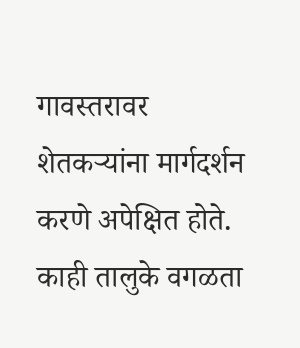गावस्तरावर शेतकऱ्यांना मार्गदर्शन करणे अपेक्षित होते. काही तालुके वगळता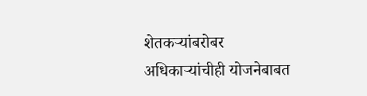शेतकऱ्यांबरोबर अधिकाऱ्यांचीही योजनेबाबत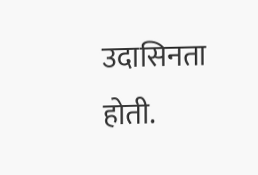उदासिनता होती.